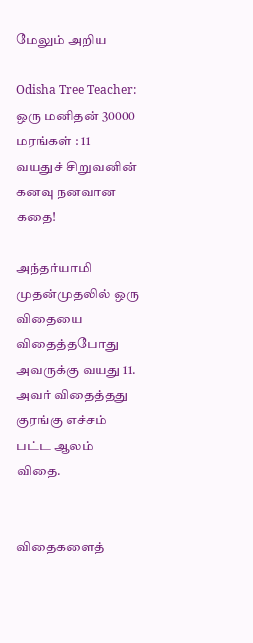மேலும் அறிய

Odisha Tree Teacher: ஒரு மனிதன் 30000 மரங்கள் : 11 வயதுச் சிறுவனின் கனவு நனவான கதை!

அந்தர்யாமி முதன்முதலில் ஒரு விதையை விதைத்தபோது அவருக்கு வயது 11. அவர் விதைத்தது குரங்கு எச்சம் பட்ட ஆலம் விதை.


விதைகளைத்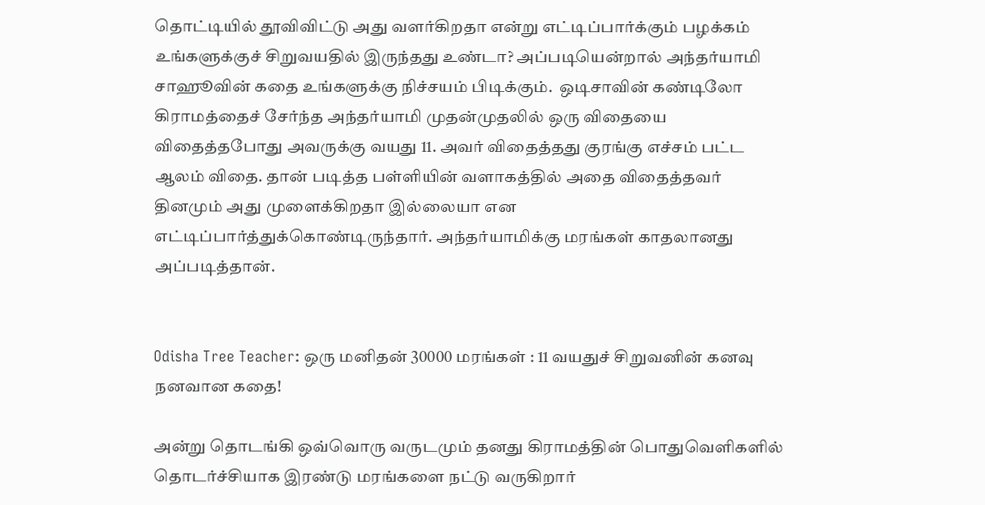தொட்டியில் தூவிவிட்டு அது வளர்கிறதா என்று எட்டிப்பார்க்கும் பழக்கம் உங்களுக்குச் சிறுவயதில் இருந்தது உண்டா? அப்படியென்றால் அந்தர்யாமி சாஹூவின் கதை உங்களுக்கு நிச்சயம் பிடிக்கும்.  ஒடிசாவின் கண்டிலோ கிராமத்தைச் சேர்ந்த அந்தர்யாமி முதன்முதலில் ஒரு விதையை விதைத்தபோது அவருக்கு வயது 11. அவர் விதைத்தது குரங்கு எச்சம் பட்ட ஆலம் விதை. தான் படித்த பள்ளியின் வளாகத்தில் அதை விதைத்தவர் தினமும் அது முளைக்கிறதா இல்லையா என எட்டிப்பார்த்துக்கொண்டிருந்தார். அந்தர்யாமிக்கு மரங்கள் காதலானது அப்படித்தான்.


Odisha Tree Teacher: ஒரு மனிதன் 30000 மரங்கள் : 11 வயதுச் சிறுவனின் கனவு நனவான கதை!

அன்று தொடங்கி ஒவ்வொரு வருடமும் தனது கிராமத்தின் பொதுவெளிகளில் தொடர்ச்சியாக இரண்டு மரங்களை நட்டு வருகிறார்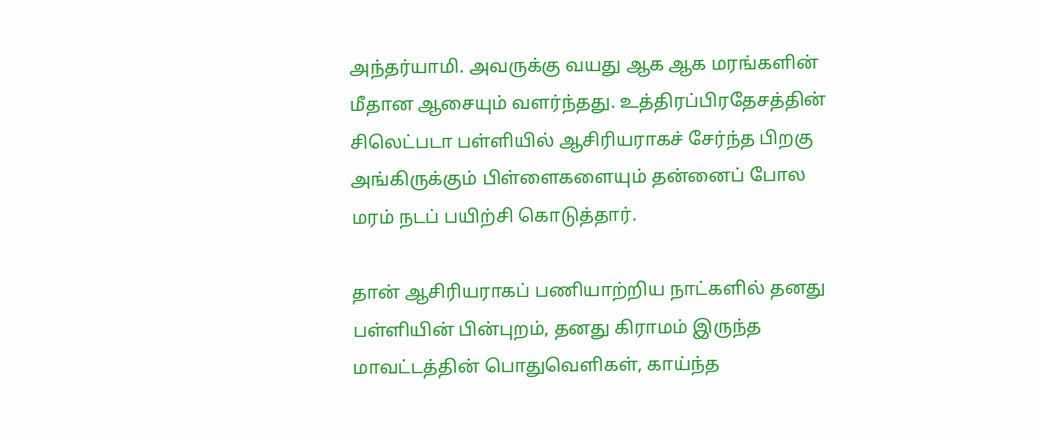அந்தர்யாமி. அவருக்கு வயது ஆக ஆக மரங்களின் மீதான ஆசையும் வளர்ந்தது. உத்திரப்பிரதேசத்தின் சிலெட்படா பள்ளியில் ஆசிரியராகச் சேர்ந்த பிறகு அங்கிருக்கும் பிள்ளைகளையும் தன்னைப் போல மரம் நடப் பயிற்சி கொடுத்தார்.

தான் ஆசிரியராகப் பணியாற்றிய நாட்களில் தனது பள்ளியின் பின்புறம், தனது கிராமம் இருந்த மாவட்டத்தின் பொதுவெளிகள், காய்ந்த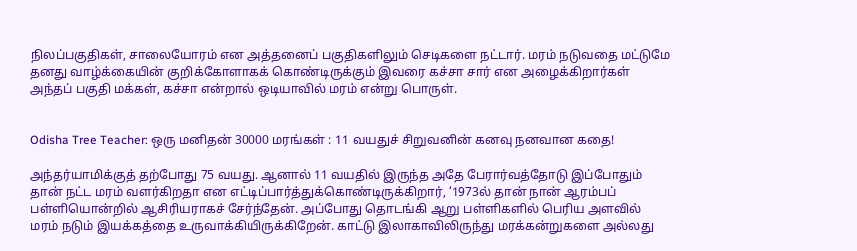நிலப்பகுதிகள், சாலையோரம் என அத்தனைப் பகுதிகளிலும் செடிகளை நட்டார். மரம் நடுவதை மட்டுமே தனது வாழ்க்கையின் குறிக்கோளாகக் கொண்டிருக்கும் இவரை கச்சா சார் என அழைக்கிறார்கள் அந்தப் பகுதி மக்கள், கச்சா என்றால் ஒடியாவில் மரம் என்று பொருள்.


Odisha Tree Teacher: ஒரு மனிதன் 30000 மரங்கள் : 11 வயதுச் சிறுவனின் கனவு நனவான கதை!

அந்தர்யாமிக்குத் தற்போது 75 வயது. ஆனால் 11 வயதில் இருந்த அதே பேரார்வத்தோடு இப்போதும் தான் நட்ட மரம் வளர்கிறதா என எட்டிப்பார்த்துக்கொண்டிருக்கிறார், ‘1973ல் தான் நான் ஆரம்பப் பள்ளியொன்றில் ஆசிரியராகச் சேர்ந்தேன். அப்போது தொடங்கி ஆறு பள்ளிகளில் பெரிய அளவில் மரம் நடும் இயக்கத்தை உருவாக்கியிருக்கிறேன். காட்டு இலாகாவிலிருந்து மரக்கன்றுகளை அல்லது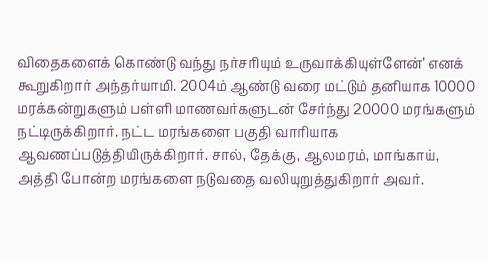விதைகளைக் கொண்டு வந்து நர்சரியும் உருவாக்கியுள்ளேன்’ எனக் கூறுகிறார் அந்தர்யாமி. 2004ம் ஆண்டு வரை மட்டும் தனியாக 10000 மரக்கன்றுகளும் பள்ளி மாணவர்களுடன் சேர்ந்து 20000 மரங்களும் நட்டிருக்கிறார். நட்ட மரங்களை பகுதி வாரியாக ஆவணப்படுத்தியிருக்கிறார். சால், தேக்கு, ஆலமரம், மாங்காய், அத்தி போன்ற மரங்களை நடுவதை வலியுறுத்துகிறார் அவர்.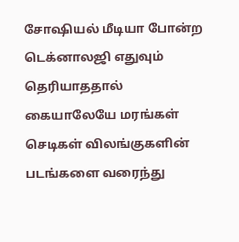சோஷியல் மீடியா போன்ற டெக்னாலஜி எதுவும் தெரியாததால் கையாலேயே மரங்கள் செடிகள் விலங்குகளின் படங்களை வரைந்து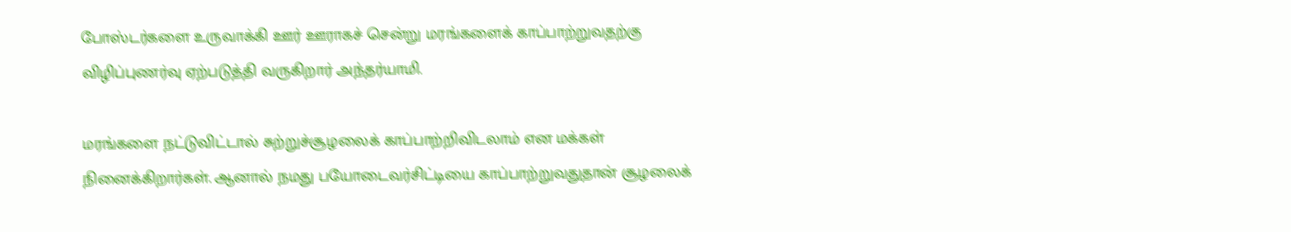போஸ்டர்களை உருவாக்கி ஊர் ஊராகச் சென்று மரங்களைக் காப்பாற்றுவதற்கு விழிப்புணர்வு ஏற்படுத்தி வருகிறார் அந்தர்யாமி.

மரங்களை நட்டுவிட்டால் சுற்றுச்சூழலைக் காப்பாற்றிவிடலாம் என மக்கள் நினைக்கிறார்கள். ஆனால் நமது பயோடைவர்சிட்டியை காப்பாற்றுவதுதான் சூழலைக்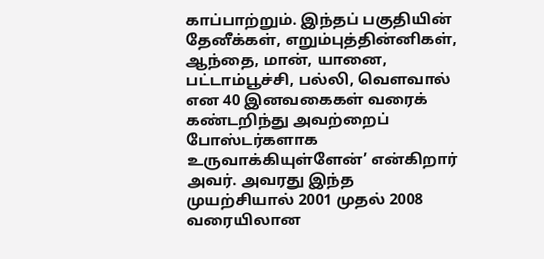காப்பாற்றும். இந்தப் பகுதியின் தேனீக்கள், எறும்புத்தின்னிகள், ஆந்தை, மான், யானை, பட்டாம்பூச்சி, பல்லி, வௌவால் என 40 இனவகைகள் வரைக் கண்டறிந்து அவற்றைப் போஸ்டர்களாக உருவாக்கியுள்ளேன்’ என்கிறார் அவர். அவரது இந்த முயற்சியால் 2001 முதல் 2008 வரையிலான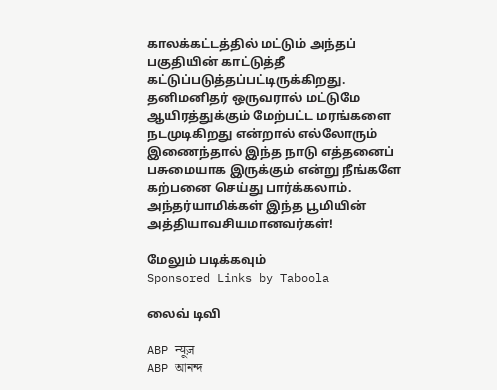காலக்கட்டத்தில் மட்டும் அந்தப் பகுதியின் காட்டுத்தீ கட்டுப்படுத்தப்பட்டிருக்கிறது. தனிமனிதர் ஒருவரால் மட்டுமே ஆயிரத்துக்கும் மேற்பட்ட மரங்களை நடமுடிகிறது என்றால் எல்லோரும் இணைந்தால் இந்த நாடு எத்தனைப் பசுமையாக இருக்கும் என்று நீங்களே கற்பனை செய்து பார்க்கலாம். அந்தர்யாமிக்கள் இந்த பூமியின் அத்தியாவசியமானவர்கள்!

மேலும் படிக்கவும்
Sponsored Links by Taboola

லைவ் டிவி

ABP न्यूज़
ABP আনন্দ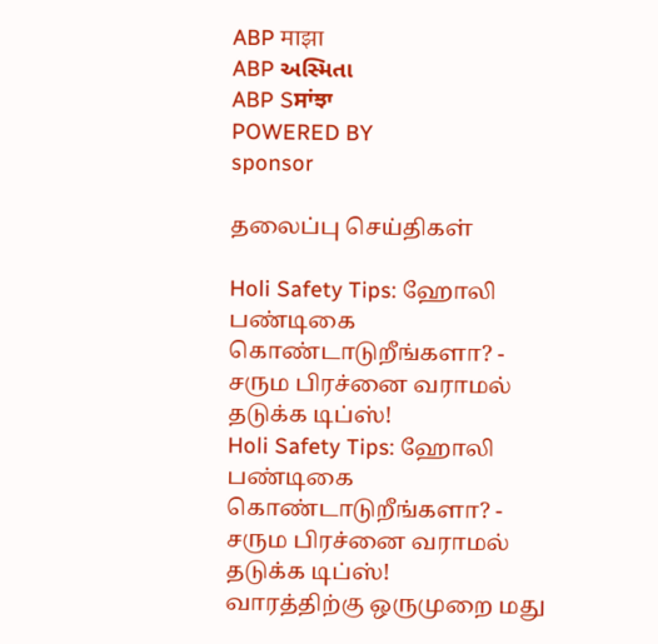ABP माझा
ABP અસ્મિતા
ABP Sਸਾਂਝਾ
POWERED BY
sponsor

தலைப்பு செய்திகள்

Holi Safety Tips: ஹோலி பண்டிகை கொண்டாடுறீங்களா? - சரும பிரச்னை வராமல் தடுக்க டிப்ஸ்!
Holi Safety Tips: ஹோலி பண்டிகை கொண்டாடுறீங்களா? - சரும பிரச்னை வராமல் தடுக்க டிப்ஸ்!
வாரத்திற்கு ஒருமுறை மது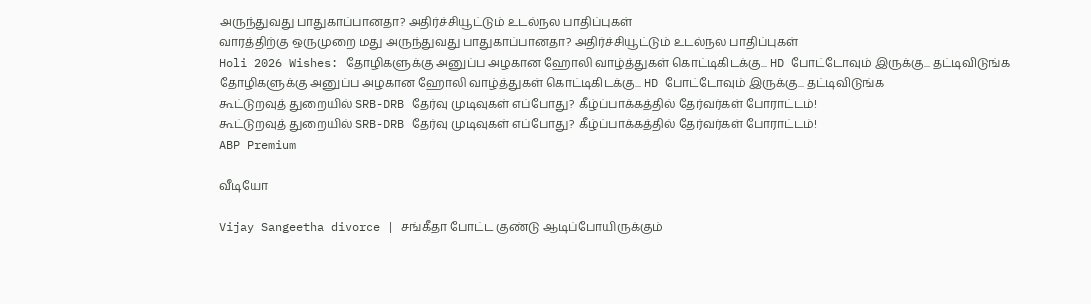அருந்துவது பாதுகாப்பானதா? அதிர்ச்சியூட்டும் உடல்நல பாதிப்புகள்
வாரத்திற்கு ஒருமுறை மது அருந்துவது பாதுகாப்பானதா? அதிர்ச்சியூட்டும் உடல்நல பாதிப்புகள்
Holi 2026 Wishes: தோழிகளுக்கு அனுப்ப அழகான ஹோலி வாழ்த்துகள் கொட்டிகிடக்கு... HD போட்டோவும் இருக்கு... தட்டிவிடுங்க
தோழிகளுக்கு அனுப்ப அழகான ஹோலி வாழ்த்துகள் கொட்டிகிடக்கு... HD போட்டோவும் இருக்கு... தட்டிவிடுங்க
கூட்டுறவுத் துறையில் SRB-DRB தேர்வு முடிவுகள் எப்போது? கீழ்ப்பாக்கத்தில் தேர்வர்கள் போராட்டம்!
கூட்டுறவுத் துறையில் SRB-DRB தேர்வு முடிவுகள் எப்போது? கீழ்ப்பாக்கத்தில் தேர்வர்கள் போராட்டம்!
ABP Premium

வீடியோ

Vijay Sangeetha divorce | சங்கீதா போட்ட குண்டு ஆடிப்போயிருக்கும்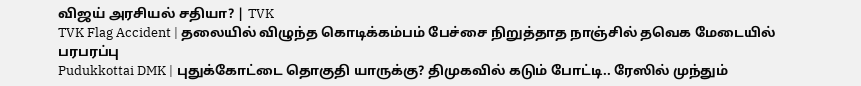விஜய் அரசியல் சதியா? | TVK
TVK Flag Accident | தலையில் விழுந்த கொடிக்கம்பம் பேச்சை நிறுத்தாத நாஞ்சில் தவெக மேடையில் பரபரப்பு
Pudukkottai DMK | புதுக்கோட்டை தொகுதி யாருக்கு? திமுகவில் கடும் போட்டி.. ரேஸில் முந்தும்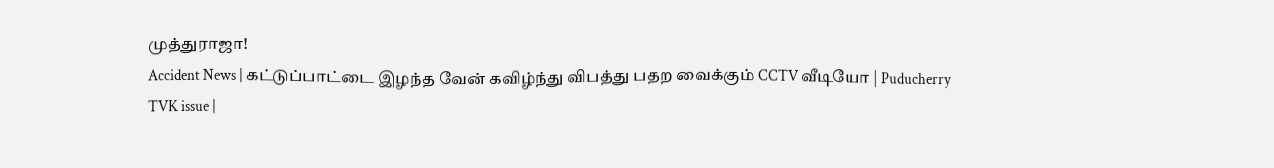முத்துராஜா!
Accident News | கட்டுப்பாட்டை இழந்த வேன் கவிழ்ந்து விபத்து பதற வைக்கும் CCTV வீடியோ | Puducherry
TVK issue |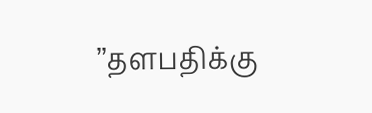’’தளபதிக்கு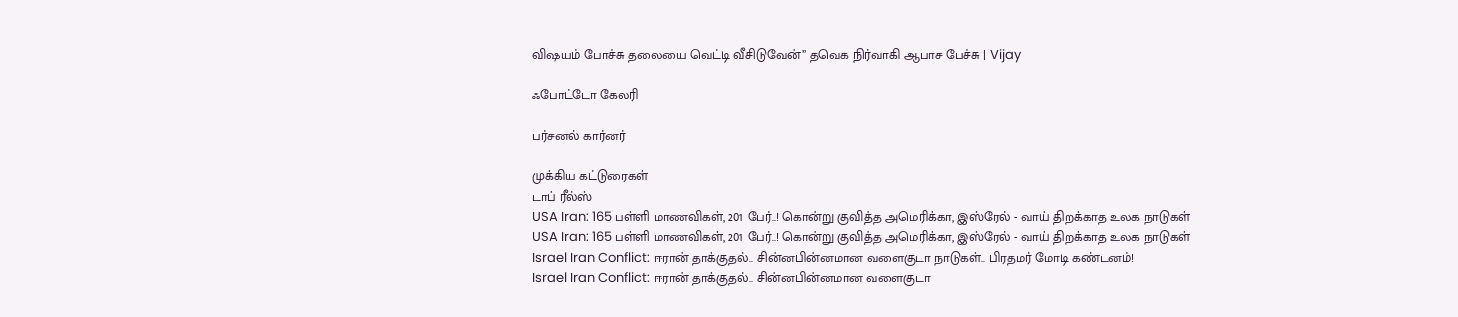விஷயம் போச்சு தலையை வெட்டி வீசிடுவேன்’’ தவெக நிர்வாகி ஆபாச பேச்சு | Vijay

ஃபோட்டோ கேலரி

பர்சனல் கார்னர்

முக்கிய கட்டுரைகள்
டாப் ரீல்ஸ்
USA Iran: 165 பள்ளி மாணவிகள், 201 பேர்..! கொன்று குவித்த அமெரிக்கா, இஸ்ரேல் - வாய் திறக்காத உலக நாடுகள்
USA Iran: 165 பள்ளி மாணவிகள், 201 பேர்..! கொன்று குவித்த அமெரிக்கா, இஸ்ரேல் - வாய் திறக்காத உலக நாடுகள்
Israel Iran Conflict: ஈரான் தாக்குதல்.. சின்னபின்னமான வளைகுடா நாடுகள்.. பிரதமர் மோடி கண்டனம்!
Israel Iran Conflict: ஈரான் தாக்குதல்.. சின்னபின்னமான வளைகுடா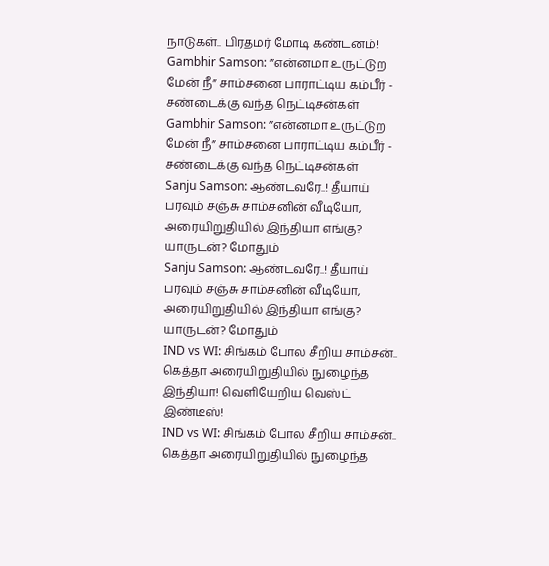நாடுகள்.. பிரதமர் மோடி கண்டனம்!
Gambhir Samson: ”என்னமா உருட்டுற மேன் நீ” சாம்சனை பாராட்டிய கம்பீர் - சண்டைக்கு வந்த நெட்டிசன்கள்
Gambhir Samson: ”என்னமா உருட்டுற மேன் நீ” சாம்சனை பாராட்டிய கம்பீர் - சண்டைக்கு வந்த நெட்டிசன்கள்
Sanju Samson: ஆண்டவரே..! தீயாய் பரவும் சஞ்சு சாம்சனின் வீடியோ, அரையிறுதியில் இந்தியா எங்கு? யாருடன்? மோதும்
Sanju Samson: ஆண்டவரே..! தீயாய் பரவும் சஞ்சு சாம்சனின் வீடியோ, அரையிறுதியில் இந்தியா எங்கு? யாருடன்? மோதும்
IND vs WI: சிங்கம் போல சீறிய சாம்சன்.. கெத்தா அரையிறுதியில் நுழைந்த இந்தியா! வெளியேறிய வெஸ்ட் இண்டீஸ்!
IND vs WI: சிங்கம் போல சீறிய சாம்சன்.. கெத்தா அரையிறுதியில் நுழைந்த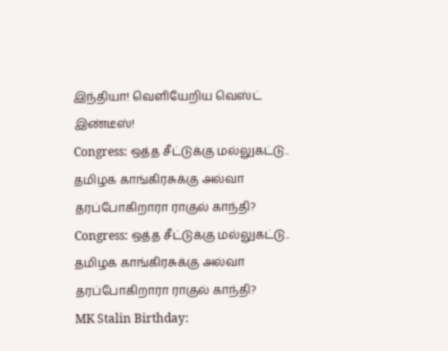இந்தியா! வெளியேறிய வெஸ்ட் இண்டீஸ்!
Congress: ஒத்த சீட்டுக்கு மல்லுகட்டு.. தமிழக காங்கிரசுக்கு அல்வா தரப்போகிறாரா ராகுல் காந்தி?
Congress: ஒத்த சீட்டுக்கு மல்லுகட்டு.. தமிழக காங்கிரசுக்கு அல்வா தரப்போகிறாரா ராகுல் காந்தி?
MK Stalin Birthday: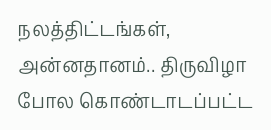நலத்திட்டங்கள், அன்னதானம்.. திருவிழா போல கொண்டாடப்பட்ட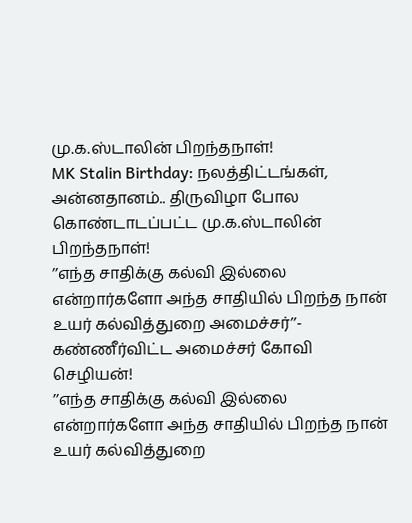மு.க.ஸ்டாலின் பிறந்தநாள்!
MK Stalin Birthday: நலத்திட்டங்கள், அன்னதானம்.. திருவிழா போல கொண்டாடப்பட்ட மு.க.ஸ்டாலின் பிறந்தநாள்!
’’எந்த சாதிக்கு கல்வி இல்லை என்றார்களோ அந்த சாதியில் பிறந்த நான் உயர் கல்வித்துறை அமைச்சர்’’- கண்ணீர்விட்ட அமைச்சர் கோவி செழியன்!
’’எந்த சாதிக்கு கல்வி இல்லை என்றார்களோ அந்த சாதியில் பிறந்த நான் உயர் கல்வித்துறை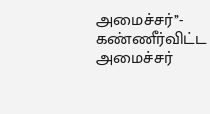அமைச்சர்’’- கண்ணீர்விட்ட அமைச்சர்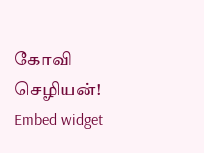கோவி செழியன்!
Embed widget